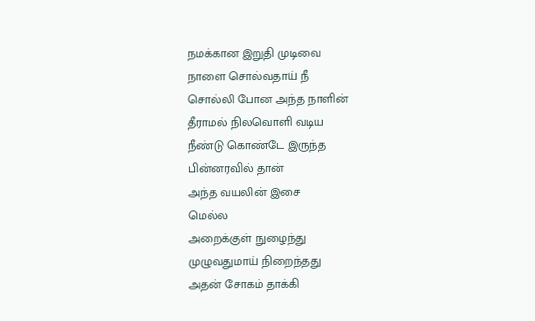நமக்கான இறுதி முடிவை
நாளை சொல்வதாய் நீ
சொல்லி போன அந்த நாளின்
தீராமல் நிலவொளி வடிய
நீண்டு கொண்டே இருந்த
பின்னரவில் தான்
அந்த வயலின் இசை
மெல்ல
அறைக்குள் நுழைந்து
முழுவதுமாய் நிறைந்தது
அதன் சோகம் தாக்கி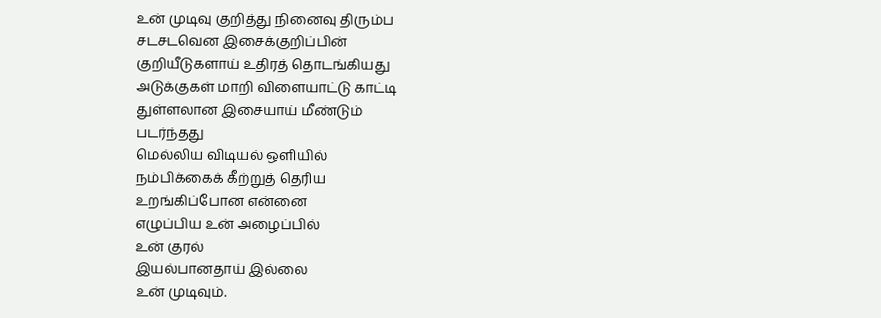உன் முடிவு குறித்து நினைவு திரும்ப
சடசடவென இசைக்குறிப்பின்
குறியீடுகளாய் உதிரத் தொடங்கியது
அடுக்குகள் மாறி விளையாட்டு காட்டி
துள்ளலான இசையாய் மீண்டும்
படர்ந்தது
மெல்லிய விடியல் ஒளியில்
நம்பிக்கைக் கீற்றுத் தெரிய
உறங்கிப்போன என்னை
எழுப்பிய உன் அழைப்பில்
உன் குரல்
இயல்பானதாய் இல்லை
உன் முடிவும்.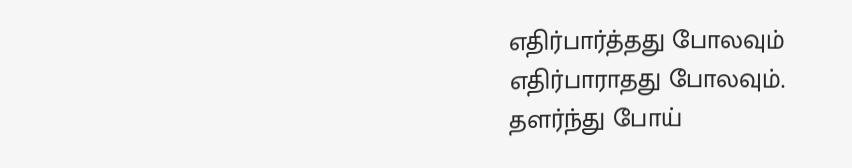எதிர்பார்த்தது போலவும்
எதிர்பாராதது போலவும்.
தளர்ந்து போய்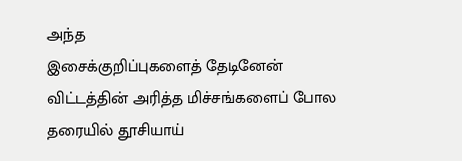அந்த
இசைக்குறிப்புகளைத் தேடினேன்
விட்டத்தின் அரித்த மிச்சங்களைப் போல
தரையில் தூசியாய்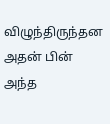விழுந்திருந்தன
அதன் பின் அந்த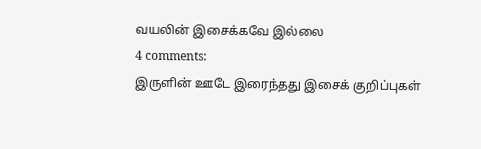வயலின் இசைக்கவே இல்லை
4 comments:
இருளின் ஊடே இரைந்தது இசைக் குறிப்புகள்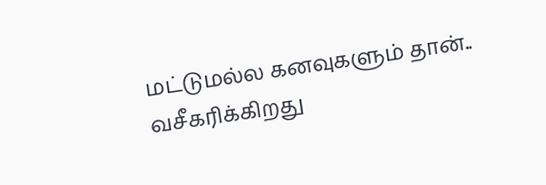மட்டுமல்ல கனவுகளும் தான்..
வசீகரிக்கிறது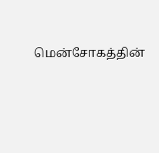மென்சோகத்தின்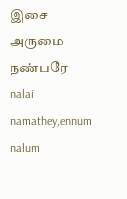இசை
அருமை நண்பரே
nalai namathey,ennum nalum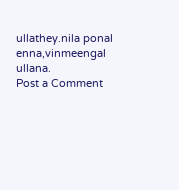ullathey.nila ponal enna,vinmeengal ullana.
Post a Comment